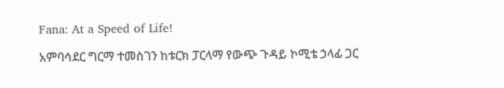Fana: At a Speed of Life!

አምባሳደር ግርማ ተመስገን ከቱርክ ፓርላማ የውጭ ጉዳይ ኮሚቴ ኃላፊ ጋር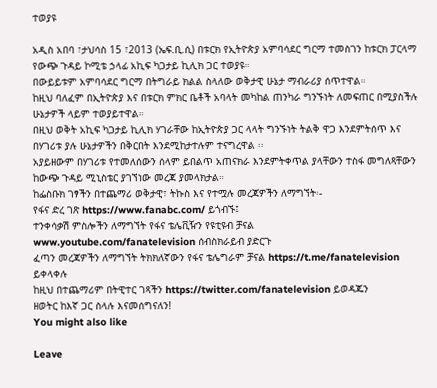ተወያዩ

አዲስ አበባ ፣ታህሳስ 15 ፣2013 (ኤፍ.ቢ.ሲ) በቱርክ የኢትዮጵያ አምባሳደር ግርማ ተመስገን ከቱርክ ፓርላማ የውጭ ጉዳይ ኮሚቴ ኃላፊ አኪፍ ካጋታይ ኪሊክ ጋር ተወያዩ።
በውይይቱም አምባሳደር ግርማ በትግራይ ክልል ስላለው ወቅታዊ ሁኔታ ማብራሪያ ሰጥተዋል።
ከዚህ ባለፈም በኢትዮጵያ እና በቱርክ ምክር ቤቶች አባላት መካከል ጠንካራ ግንኙነት ለመፍጠር በሚያስችሉ ሁኔታዎች ላይም ተወያይተዋል።
በዚህ ወቅት አኪፍ ካጋታይ ኪሊክ ሃገራቸው ከኢትዮጵያ ጋር ላላት ግንኙነት ትልቅ ዋጋ እንደምትሰጥ እና በሃገሪቱ ያሉ ሁኔታዎችን በቅርበት እንደሚከታተሉም ተናግረዋል ፡፡
አያይዘውም በሃገሪቱ የተመለሰውን ሰላም ይበልጥ አጠናክራ እንደምትቀጥል ያላቸውን ተስፋ መግለጻቸውን ከውጭ ጉዳይ ሚኒስቴር ያገኘነው መረጃ ያመላክታል።
ከፌስቡክ ገፃችን በተጨማሪ ወቅታዊ፣ ትኩስ እና የተሟሉ መረጃዎችን ለማግኘት፡-
የፋና ድረ ገጽ https://www.fanabc.com/ ይጎብኙ፤
ተንቀሳቃሽ ምስሎችን ለማግኘት የፋና ቴሌቪዥን የዩቲዩብ ቻናል www.youtube.com/fanatelevision ሰብስክራይብ ያድርጉ
ፈጣን መረጃዎችን ለማግኘት ትክክለኛውን የፋና ቴሌግራም ቻናል https://t.me/fanatelevision ይቀላቀሉ
ከዚህ በተጨማሪም በትዊተር ገጻችን https://twitter.com/fanatelevision ይወዳጁን
ዘወትር ከእኛ ጋር ስላሉ እናመሰግናለን!
You might also like

Leave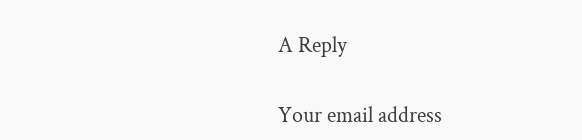A Reply

Your email address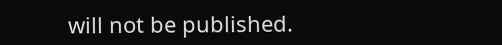will not be published.